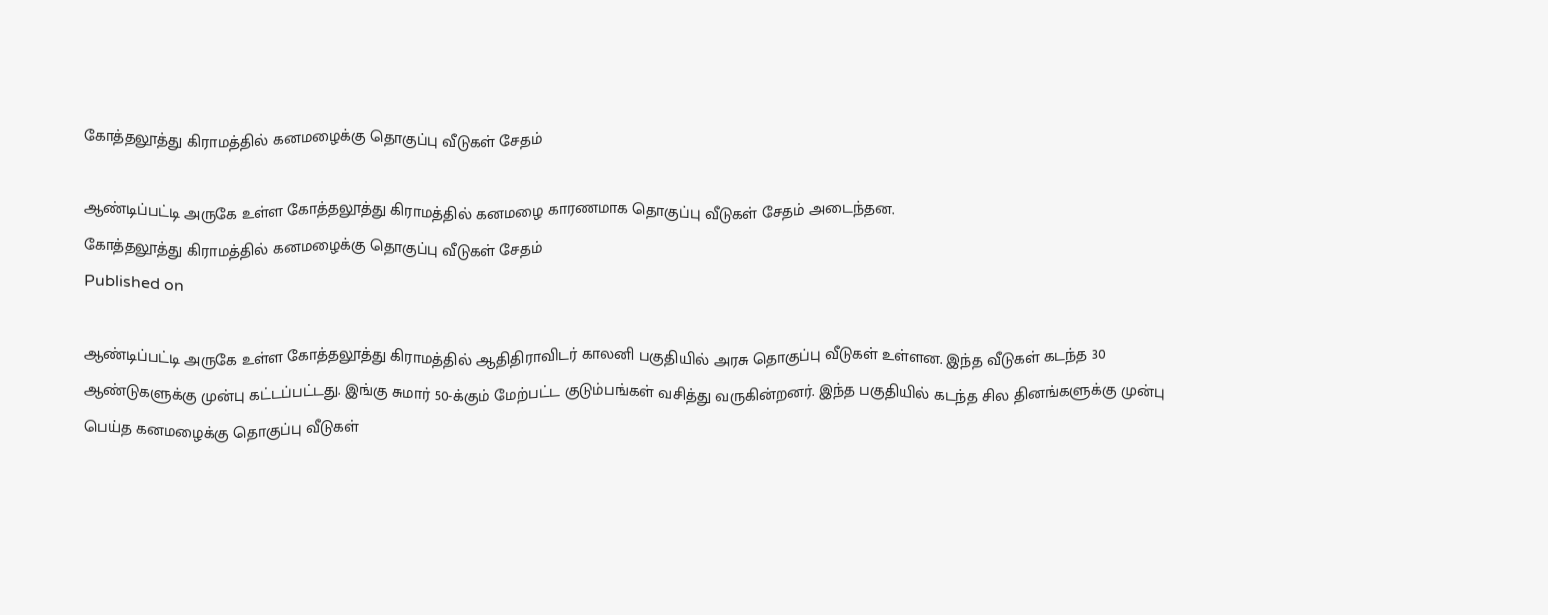கோத்தலூத்து கிராமத்தில் கனமழைக்கு தொகுப்பு வீடுகள் சேதம்

ஆண்டிப்பட்டி அருகே உள்ள கோத்தலூத்து கிராமத்தில் கனமழை காரணமாக தொகுப்பு வீடுகள் சேதம் அடைந்தன.
கோத்தலூத்து கிராமத்தில் கனமழைக்கு தொகுப்பு வீடுகள் சேதம்
Published on

ஆண்டிப்பட்டி அருகே உள்ள கோத்தலூத்து கிராமத்தில் ஆதிதிராவிடர் காலனி பகுதியில் அரசு தொகுப்பு வீடுகள் உள்ளன. இந்த வீடுகள் கடந்த 30 ஆண்டுகளுக்கு முன்பு கட்டப்பட்டது. இங்கு சுமார் 50-க்கும் மேற்பட்ட குடும்பங்கள் வசித்து வருகின்றனர். இந்த பகுதியில் கடந்த சில தினங்களுக்கு முன்பு பெய்த கனமழைக்கு தொகுப்பு வீடுகள்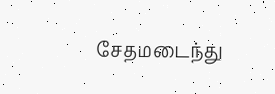சேதமடைந்து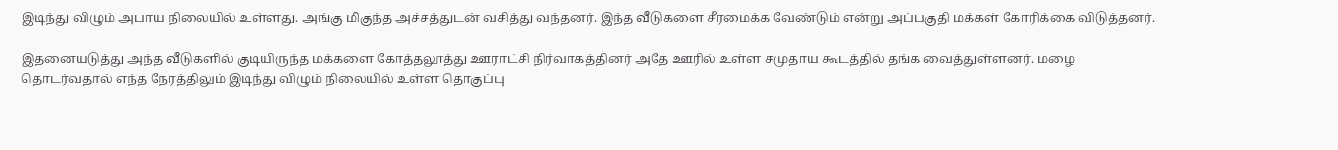இடிந்து விழும் அபாய நிலையில் உள்ளது. அங்கு மிகுந்த அச்சத்துடன் வசித்து வந்தனர். இந்த வீடுகளை சீரமைக்க வேண்டும் என்று அப்பகுதி மக்கள் கோரிக்கை விடுத்தனர்.

இதனையடுத்து அந்த வீடுகளில் குடியிருந்த மக்களை கோத்தலூத்து ஊராட்சி நிர்வாகத்தினர் அதே ஊரில் உள்ள சமுதாய கூடத்தில் தங்க வைத்துள்ளனர். மழை தொடர்வதால் எந்த நேரத்திலும் இடிந்து விழும் நிலையில் உள்ள தொகுப்பு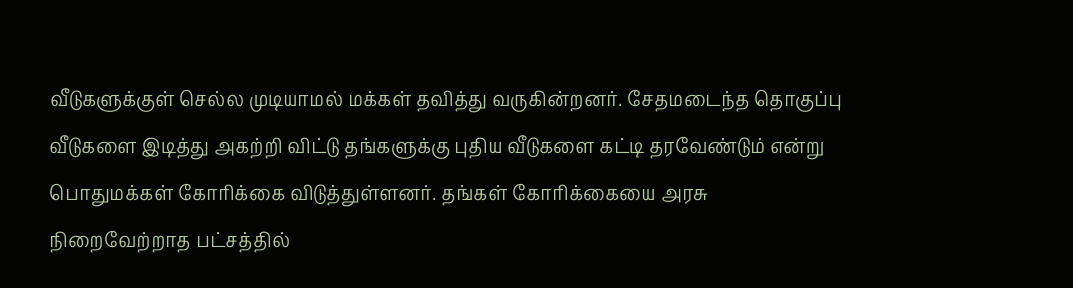வீடுகளுக்குள் செல்ல முடியாமல் மக்கள் தவித்து வருகின்றனர். சேதமடைந்த தொகுப்பு வீடுகளை இடித்து அகற்றி விட்டு தங்களுக்கு புதிய வீடுகளை கட்டி தரவேண்டும் என்று பொதுமக்கள் கோரிக்கை விடுத்துள்ளனர். தங்கள் கோரிக்கையை அரசு நிறைவேற்றாத பட்சத்தில்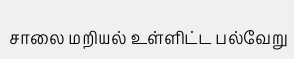சாலை மறியல் உள்ளிட்ட பல்வேறு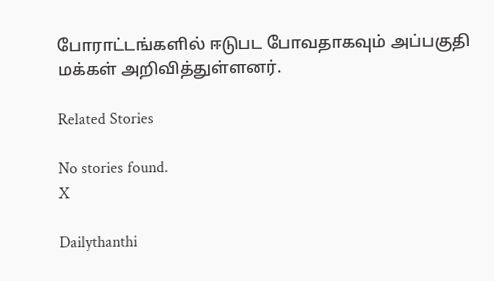போராட்டங்களில் ஈடுபட போவதாகவும் அப்பகுதி மக்கள் அறிவித்துள்ளனர்.

Related Stories

No stories found.
X

Dailythanthi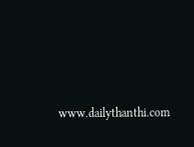www.dailythanthi.com